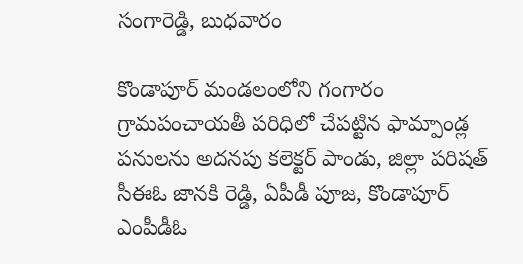సంగారెడ్డి, బుధవారం

కొండాపూర్ మండలంలోని గంగారం గ్రామపంచాయతీ పరిధిలో చేపట్టిన ఫామ్పాండ్ల పనులను అదనపు కలెక్టర్ పాండు, జిల్లా పరిషత్ సీఈఓ జానకి రెడ్డి, ఏపీడీ పూజ, కొండాపూర్ ఎంపీడీఓ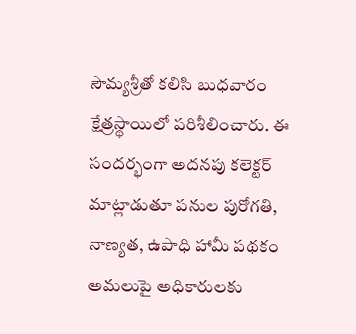సౌమ్యశ్రీతో కలిసి బుధవారం క్షేత్రస్థాయిలో పరిశీలించారు. ఈ సందర్భంగా అదనపు కలెక్టర్ మాట్లాడుతూ పనుల పురోగతి, నాణ్యత, ఉపాధి హామీ పథకం అమలుపై అధికారులకు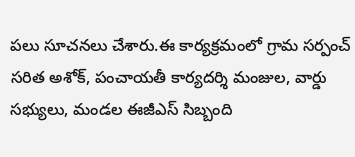పలు సూచనలు చేశారు.ఈ కార్యక్రమంలో గ్రామ సర్పంచ్ సరిత అశోక్, పంచాయతీ కార్యదర్శి మంజుల, వార్డు సభ్యులు, మండల ఈజీఎస్ సిబ్బంది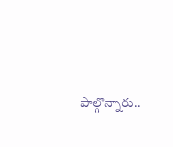పాల్గొన్నారు..